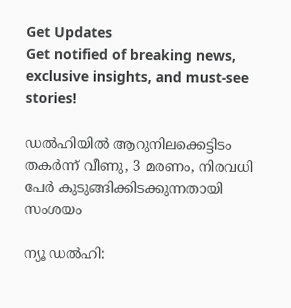Get Updates
Get notified of breaking news, exclusive insights, and must-see stories!

ഡൽഹിയിൽ ആറുനിലക്കെട്ടിടം തകര്‍ന്ന് വീണു, 3 മരണം, നിരവധി പേർ കുടുങ്ങിക്കിടക്കുന്നതായി സംശയം

ന്യൂ ഡല്‍ഹി: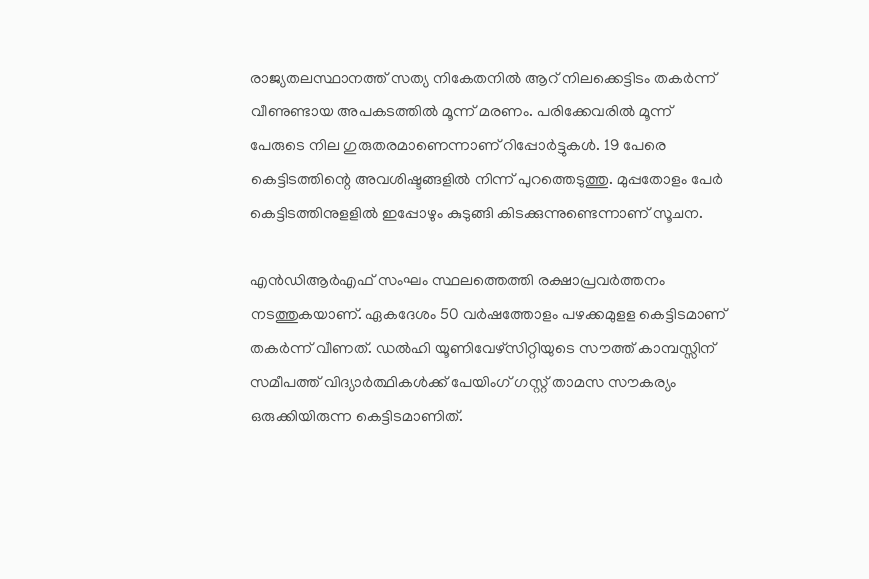രാജ്യതലസ്ഥാനത്ത് സത്യ നികേതനില്‍ ആറ് നിലക്കെട്ടിടം തകര്‍ന്ന് വീണുണ്ടായ അപകടത്തില്‍ മൂന്ന് മരണം. പരിക്കേവരില്‍ മൂന്ന് പേരുടെ നില ഗുരുതരമാണെന്നാണ് റിപ്പോര്‍ട്ടുകള്‍. 19 പേരെ കെട്ടിടത്തിന്റെ അവശിഷ്ടങ്ങളില്‍ നിന്ന് പുറത്തെടുത്തു. മുപ്പതോളം പേര്‍ കെട്ടിടത്തിനുളളില്‍ ഇപ്പോഴും കുടുങ്ങി കിടക്കുന്നുണ്ടെന്നാണ് സൂചന.

എന്‍ഡിആര്‍എഫ് സംഘം സ്ഥലത്തെത്തി രക്ഷാപ്രവര്‍ത്തനം നടത്തുകയാണ്. ഏകദേശം 50 വര്‍ഷത്തോളം പഴക്കമുളള കെട്ടിടമാണ് തകര്‍ന്ന് വീണത്. ഡല്‍ഹി യൂണിവേഴ്‌സിറ്റിയുടെ സൗത്ത് കാമ്പസ്സിന് സമീപത്ത് വിദ്യാര്‍ത്ഥികള്‍ക്ക് പേയിംഗ് ഗസ്റ്റ് താമസ സൗകര്യം ഒരുക്കിയിരുന്ന കെട്ടിടമാണിത്.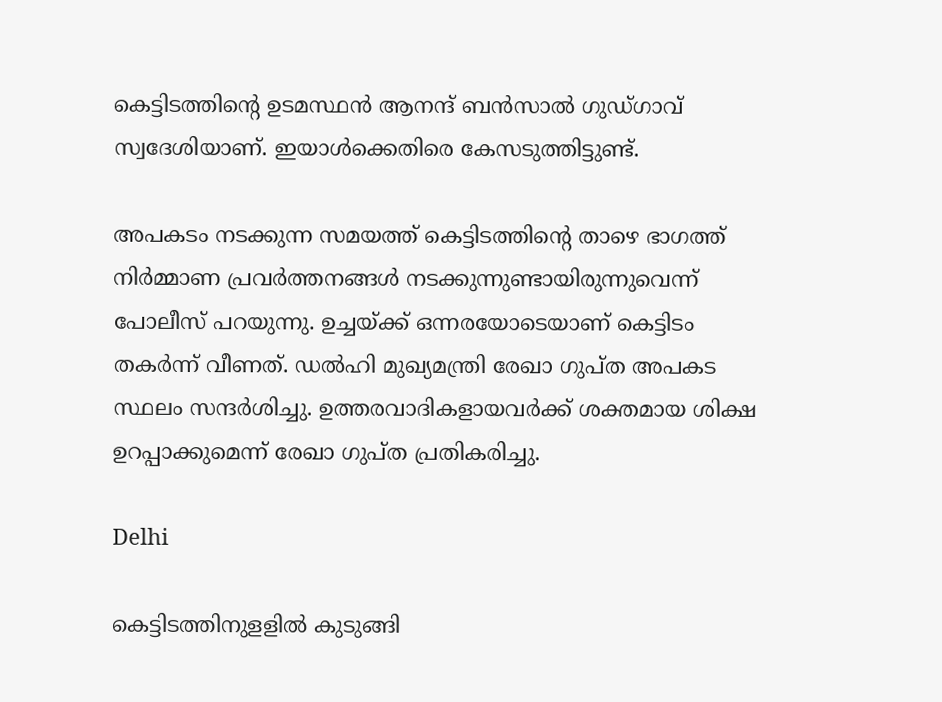കെട്ടിടത്തിന്റെ ഉടമസ്ഥന്‍ ആനന്ദ് ബന്‍സാല്‍ ഗുഡ്ഗാവ് സ്വദേശിയാണ്. ഇയാള്‍ക്കെതിരെ കേസടുത്തിട്ടുണ്ട്.

അപകടം നടക്കുന്ന സമയത്ത് കെട്ടിടത്തിന്റെ താഴെ ഭാഗത്ത് നിര്‍മ്മാണ പ്രവര്‍ത്തനങ്ങള്‍ നടക്കുന്നുണ്ടായിരുന്നുവെന്ന് പോലീസ് പറയുന്നു. ഉച്ചയ്ക്ക് ഒന്നരയോടെയാണ് കെട്ടിടം തകര്‍ന്ന് വീണത്. ഡല്‍ഹി മുഖ്യമന്ത്രി രേഖാ ഗുപ്ത അപകട സ്ഥലം സന്ദര്‍ശിച്ചു. ഉത്തരവാദികളായവര്‍ക്ക് ശക്തമായ ശിക്ഷ ഉറപ്പാക്കുമെന്ന് രേഖാ ഗുപ്ത പ്രതികരിച്ചു.

Delhi

കെട്ടിടത്തിനുളളില്‍ കുടുങ്ങി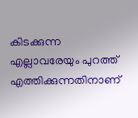കിടക്കുന്ന എല്ലാവരേയും പുറത്ത് എത്തിക്കുന്നതിനാണ്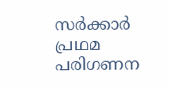സര്‍ക്കാര്‍ പ്രഥമ പരിഗണന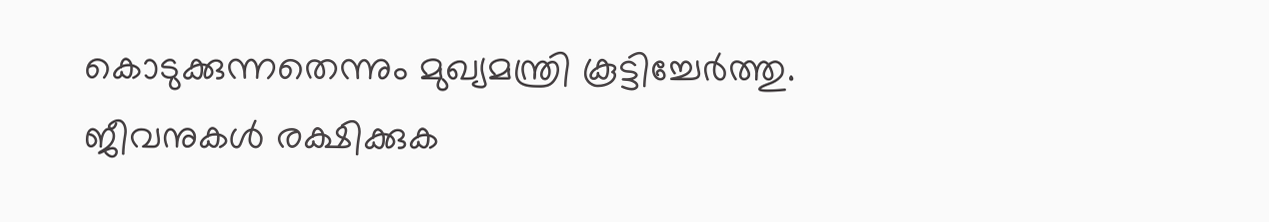കൊടുക്കുന്നതെന്നും മുഖ്യമന്ത്രി കൂട്ടിച്ചേര്‍ത്തു. ജീവനുകള്‍ രക്ഷിക്കുക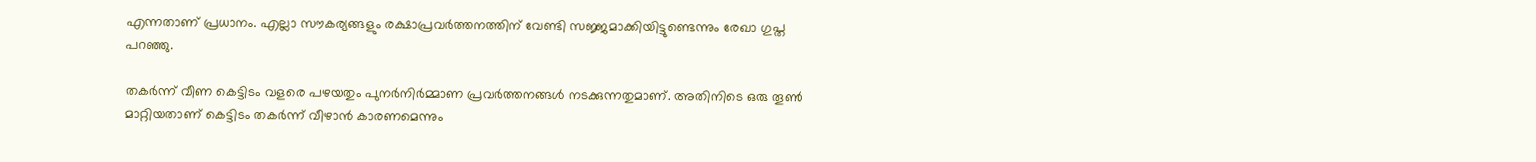എന്നതാണ് പ്രധാനം. എല്ലാ സൗകര്യങ്ങളും രക്ഷാപ്രവര്‍ത്തനത്തിന് വേണ്ടി സജ്ജമാക്കിയിട്ടുണ്ടെന്നും രേഖാ ഗുപ്ത പറഞ്ഞു.

തകര്‍ന്ന് വീണ കെട്ടിടം വളരെ പഴയതും പുനര്‍നിര്‍മ്മാണ പ്രവര്‍ത്തനങ്ങള്‍ നടക്കുന്നതുമാണ്. അതിനിടെ ഒരു തൂണ്‍ മാറ്റിയതാണ് കെട്ടിടം തകര്‍ന്ന് വീഴാന്‍ കാരണമെന്നും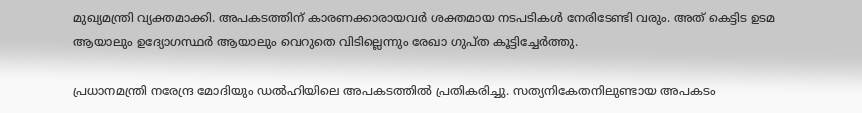മുഖ്യമന്ത്രി വ്യക്തമാക്കി. അപകടത്തിന് കാരണക്കാരായവര്‍ ശക്തമായ നടപടികള്‍ നേരിടേണ്ടി വരും. അത് കെട്ടിട ഉടമ ആയാലും ഉദ്യോഗസ്ഥര്‍ ആയാലും വെറുതെ വിടില്ലെന്നും രേഖാ ഗുപ്ത കൂട്ടിച്ചേര്‍ത്തു.

പ്രധാനമന്ത്രി നരേന്ദ്ര മോദിയും ഡല്‍ഹിയിലെ അപകടത്തില്‍ പ്രതികരിച്ചു. സത്യനികേതനിലുണ്ടായ അപകടം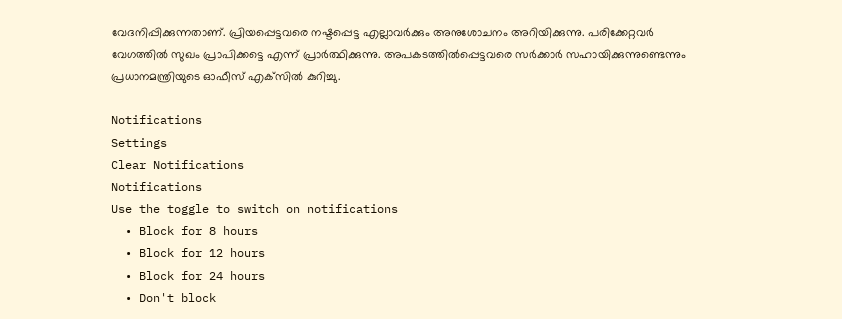വേദനിപ്പിക്കുന്നതാണ്. പ്രിയപ്പെട്ടവരെ നഷ്ടപ്പെട്ട എല്ലാവര്‍ക്കും അനുശോചനം അറിയിക്കുന്നു. പരിക്കേറ്റവര്‍ വേഗത്തില്‍ സുഖം പ്രാപിക്കട്ടെ എന്ന് പ്രാര്‍ത്ഥിക്കുന്നു. അപകടത്തില്‍പ്പെട്ടവരെ സര്‍ക്കാര്‍ സഹായിക്കുന്നുണ്ടെന്നും പ്രധാനമന്ത്രിയുടെ ഓഫീസ് എക്‌സില്‍ കുറിച്ചു.

Notifications
Settings
Clear Notifications
Notifications
Use the toggle to switch on notifications
  • Block for 8 hours
  • Block for 12 hours
  • Block for 24 hours
  • Don't block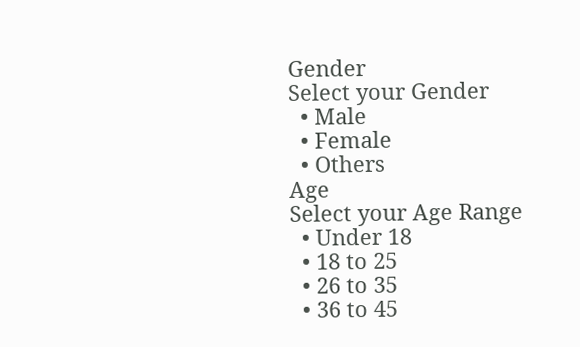Gender
Select your Gender
  • Male
  • Female
  • Others
Age
Select your Age Range
  • Under 18
  • 18 to 25
  • 26 to 35
  • 36 to 45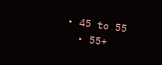• 45 to 55
  • 55+